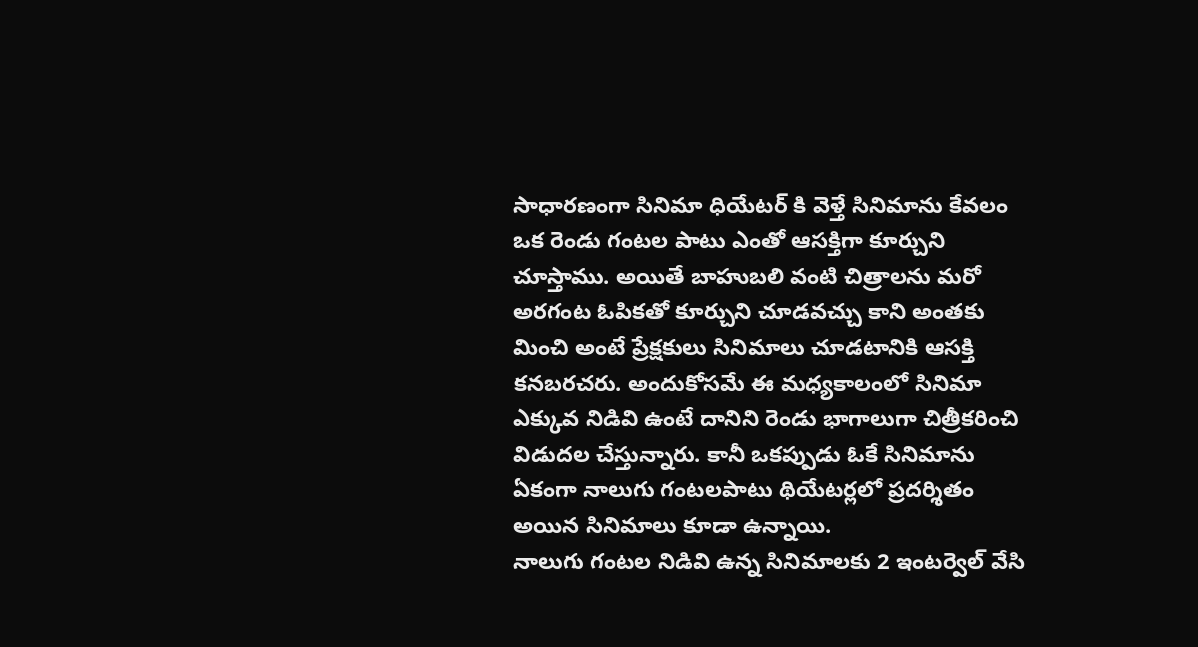సాధారణంగా సినిమా ధియేటర్ కి వెళ్తే సినిమాను కేవలం ఒక రెండు గంటల పాటు ఎంతో ఆసక్తిగా కూర్చుని చూస్తాము. అయితే బాహుబలి వంటి చిత్రాలను మరో అరగంట ఓపికతో కూర్చుని చూడవచ్చు కాని అంతకు మించి అంటే ప్రేక్షకులు సినిమాలు చూడటానికి ఆసక్తి కనబరచరు. అందుకోసమే ఈ మధ్యకాలంలో సినిమా ఎక్కువ నిడివి ఉంటే దానిని రెండు భాగాలుగా చిత్రీకరించి విడుదల చేస్తున్నారు. కానీ ఒకప్పుడు ఓకే సినిమాను ఏకంగా నాలుగు గంటలపాటు థియేటర్లలో ప్రదర్శితం అయిన సినిమాలు కూడా ఉన్నాయి.
నాలుగు గంటల నిడివి ఉన్న సినిమాలకు 2 ఇంటర్వెల్ వేసి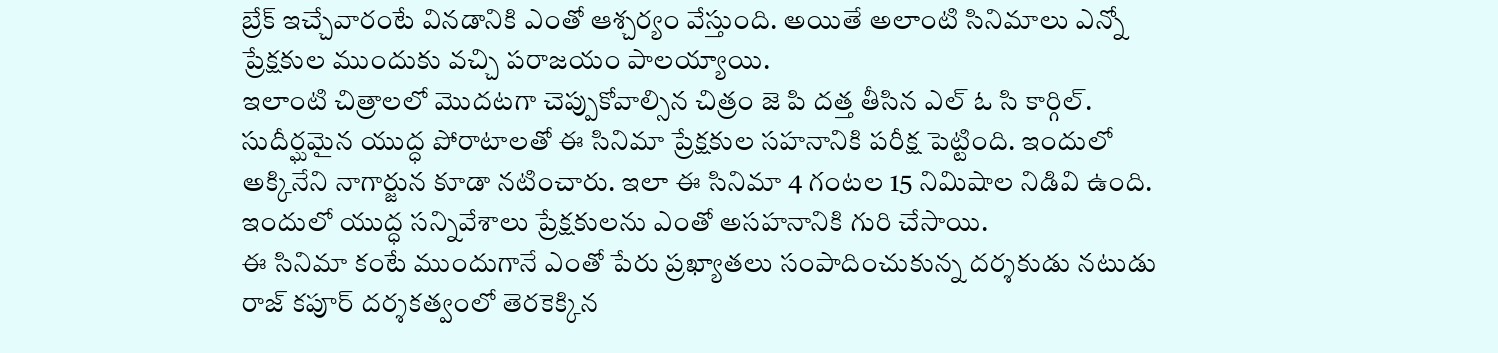బ్రేక్ ఇచ్చేవారంటే వినడానికి ఎంతో ఆశ్చర్యం వేస్తుంది. అయితే అలాంటి సినిమాలు ఎన్నో ప్రేక్షకుల ముందుకు వచ్చి పరాజయం పాలయ్యాయి.
ఇలాంటి చిత్రాలలో మొదటగా చెప్పుకోవాల్సిన చిత్రం జె పి దత్త తీసిన ఎల్ ఓ సి కార్గిల్. సుదీర్ఘమైన యుద్ధ పోరాటాలతో ఈ సినిమా ప్రేక్షకుల సహనానికి పరీక్ష పెట్టింది. ఇందులో అక్కినేని నాగార్జున కూడా నటించారు. ఇలా ఈ సినిమా 4 గంటల 15 నిమిషాల నిడివి ఉంది. ఇందులో యుద్ధ సన్నివేశాలు ప్రేక్షకులను ఎంతో అసహనానికి గురి చేసాయి.
ఈ సినిమా కంటే ముందుగానే ఎంతో పేరు ప్రఖ్యాతలు సంపాదించుకున్న దర్శకుడు నటుడు రాజ్ కపూర్ దర్శకత్వంలో తెరకెక్కిన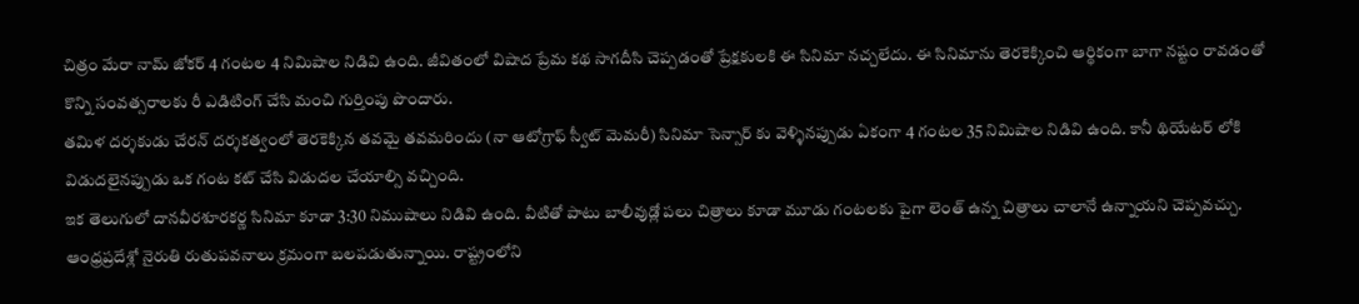చిత్రం మేరా నామ్ జోకర్ 4 గంటల 4 నిమిషాల నిడివి ఉంది. జీవితంలో విషాద ప్రేమ కథ సాగదీసి చెప్పడంతో ప్రేక్షకులకి ఈ సినిమా నచ్చలేదు. ఈ సినిమాను తెరకెక్కించి ఆర్థికంగా బాగా నష్టం రావడంతో కొన్ని సంవత్సరాలకు రీ ఎడిటింగ్ చేసి మంచి గుర్తింపు పొందారు.
తమిళ దర్శకుడు చేరన్ దర్శకత్వంలో తెరకెక్కిన తవమై తవమరిందు (నా ఆటోగ్రాఫ్ స్వీట్ మెమరీ) సినిమా సెన్సార్ కు వెళ్ళినప్పుడు ఏకంగా 4 గంటల 35 నిమిషాల నిడివి ఉంది. కానీ థియేటర్ లోకి విడుదలైనప్పుడు ఒక గంట కట్ చేసి విడుదల చేయాల్సి వచ్చింది.
ఇక తెలుగులో దానవీరశూరకర్ణ సినిమా కూడా 3:30 నిముషాలు నిడివి ఉంది. వీటితో పాటు బాలీవుడ్లో పలు చిత్రాలు కూడా మూడు గంటలకు పైగా లెంత్ ఉన్న చిత్రాలు చాలానే ఉన్నాయని చెప్పవచ్చు.
ఆంధ్రప్రదేశ్లో నైరుతి రుతుపవనాలు క్రమంగా బలపడుతున్నాయి. రాష్ట్రంలోని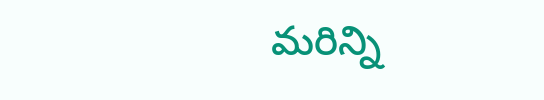మరిన్ని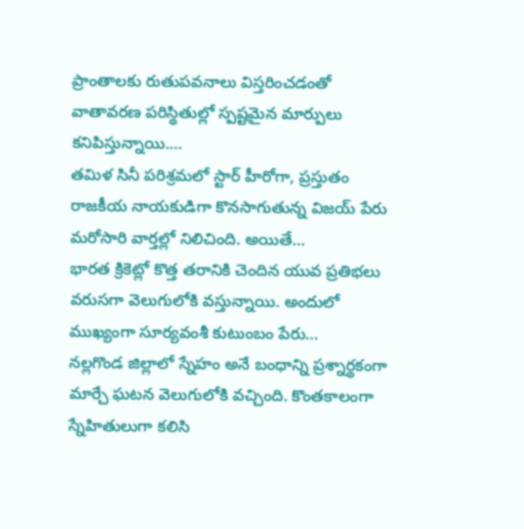ప్రాంతాలకు రుతుపవనాలు విస్తరించడంతో వాతావరణ పరిస్థితుల్లో స్పష్టమైన మార్పులు కనిపిస్తున్నాయి.…
తమిళ సినీ పరిశ్రమలో స్టార్ హీరోగా, ప్రస్తుతం రాజకీయ నాయకుడిగా కొనసాగుతున్న విజయ్ పేరు మరోసారి వార్తల్లో నిలిచింది. అయితే…
భారత క్రికెట్లో కొత్త తరానికి చెందిన యువ ప్రతిభలు వరుసగా వెలుగులోకి వస్తున్నాయి. అందులో ముఖ్యంగా సూర్యవంశీ కుటుంబం పేరు…
నల్లగొండ జిల్లాలో స్నేహం అనే బంధాన్ని ప్రశ్నార్థకంగా మార్చే ఘటన వెలుగులోకి వచ్చింది. కొంతకాలంగా స్నేహితులుగా కలిసి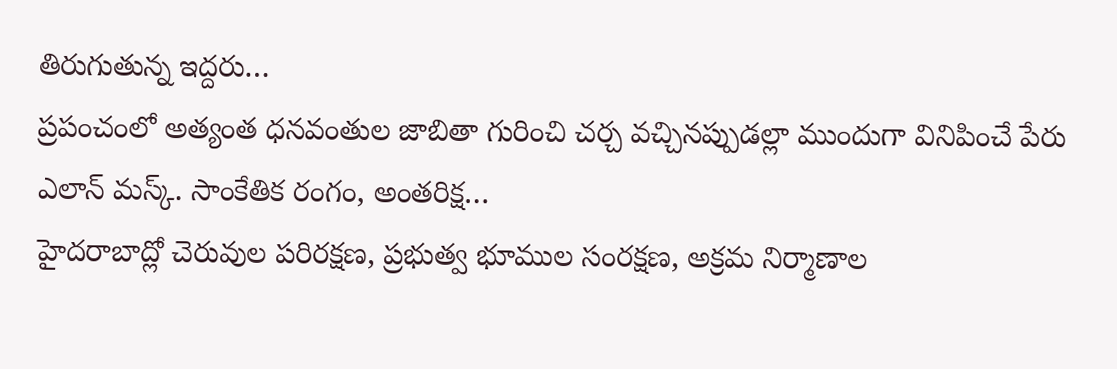తిరుగుతున్న ఇద్దరు…
ప్రపంచంలో అత్యంత ధనవంతుల జాబితా గురించి చర్చ వచ్చినప్పుడల్లా ముందుగా వినిపించే పేరు ఎలాన్ మస్క్. సాంకేతిక రంగం, అంతరిక్ష…
హైదరాబాద్లో చెరువుల పరిరక్షణ, ప్రభుత్వ భూముల సంరక్షణ, అక్రమ నిర్మాణాల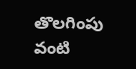తొలగింపు వంటి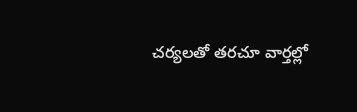చర్యలతో తరచూ వార్తల్లో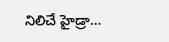నిలిచే హైడ్రా…